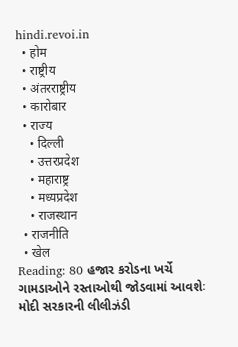hindi.revoi.in
  • होम
  • राष्ट्रीय
  • अंतरराष्ट्रीय
  • कारोबार
  • राज्य
    • दिल्ली
    • उत्तरप्रदेश
    • महाराष्ट्र
    • मध्यप्रदेश
    • राजस्थान
  • राजनीति
  • खेल
Reading: 80 હજાર કરોડના ખર્ચે ગામડાઓને રસ્તાઓથી જોડવામાં આવશેઃ મોદી સરકારની લીલીઝંડી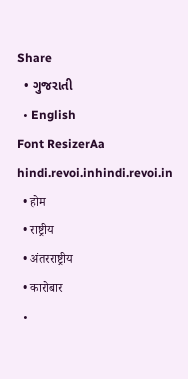Share
  • ગુજરાતી
  • English
Font ResizerAa
hindi.revoi.inhindi.revoi.in
  • होम
  • राष्ट्रीय
  • अंतरराष्ट्रीय
  • कारोबार
  •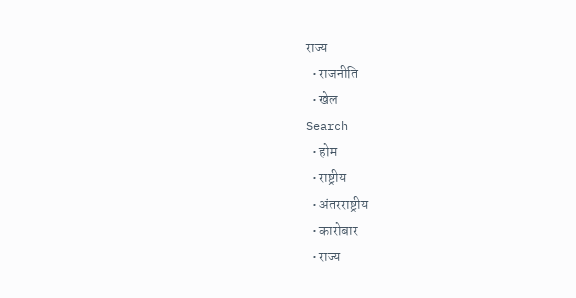राज्य
  • राजनीति
  • खेल
Search
  • होम
  • राष्ट्रीय
  • अंतरराष्ट्रीय
  • कारोबार
  • राज्य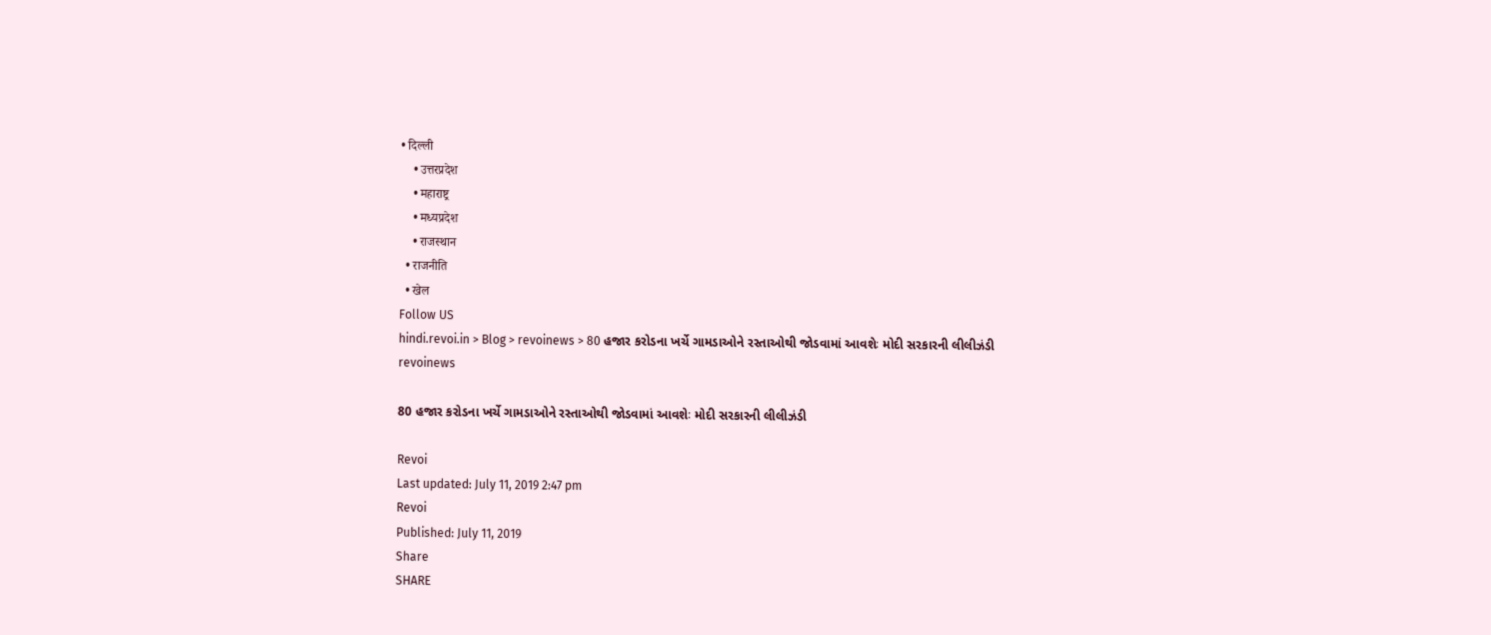• दिल्ली
    • उत्तरप्रदेश
    • महाराष्ट्र
    • मध्यप्रदेश
    • राजस्थान
  • राजनीति
  • खेल
Follow US
hindi.revoi.in > Blog > revoinews > 80 હજાર કરોડના ખર્ચે ગામડાઓને રસ્તાઓથી જોડવામાં આવશેઃ મોદી સરકારની લીલીઝંડી
revoinews

80 હજાર કરોડના ખર્ચે ગામડાઓને રસ્તાઓથી જોડવામાં આવશેઃ મોદી સરકારની લીલીઝંડી

Revoi
Last updated: July 11, 2019 2:47 pm
Revoi
Published: July 11, 2019
Share
SHARE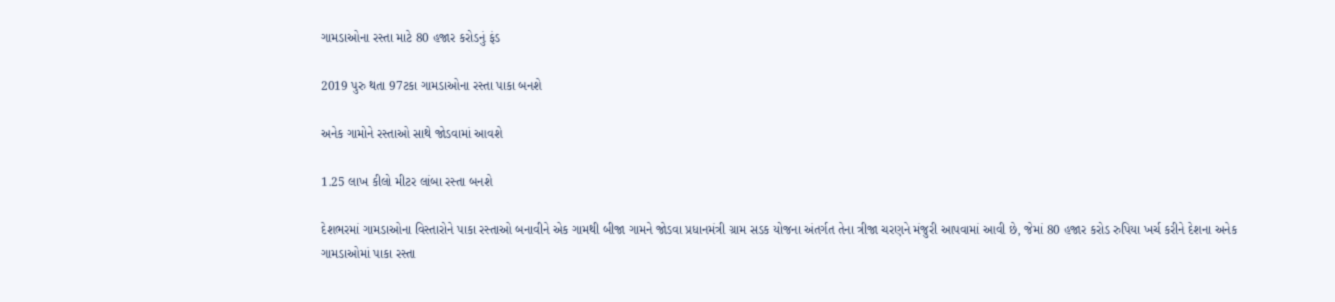ગામડાઓના રસ્તા માટે 80 હજાર કરોડનું ફંડ

2019 પુરુ થતા 97ટકા ગામડાઓના રસ્તા પાકા બનશે

અનેક ગામોને રસ્તાઓ સાથે જોડવામાં આવશે

1.25 લાખ કીલો મીટર લાંબા રસ્તા બનશે

દેશભરમાં ગામડાઓના વિસ્તારોને પાકા રસ્તાઓ બનાવીને એક ગામથી બીજા ગામને જોડવા પ્રધાનમંત્રી ગ્રામ સડક યોજના અંતર્ગત તેના ત્રીજા ચરણને મંજુરી આપવામાં આવી છે, જેમાં 80 હજાર કરોડ રુપિયા ખર્ચ કરીને દેશના અનેક ગામડાઓમાં પાકા રસ્તા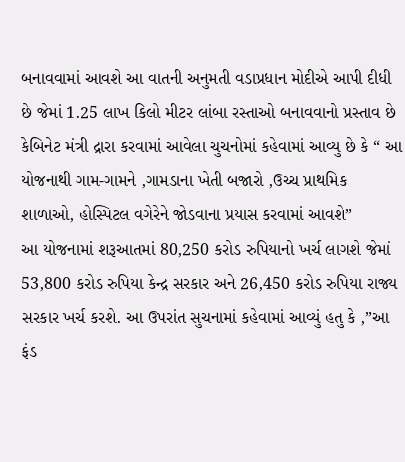બનાવવામાં આવશે આ વાતની અનુમતી વડાપ્રધાન મોદીએ આપી દીધી છે જેમાં 1.25 લાખ કિલો મીટર લાંબા રસ્તાઓ બનાવવાનો પ્રસ્તાવ છે
કેબિનેટ મંત્રી દ્રારા કરવામાં આવેલા ચુચનોમાં કહેવામાં આવ્યુ છે કે “ આ યોજનાથી ગામ-ગામને ,ગામડાના ખેતી બજારો ,ઉચ્ચ પ્રાથમિક શાળાઓ, હોસ્પિટલ વગેરેને જોડવાના પ્રયાસ કરવામાં આવશે”
આ યોજનામાં શરૂઆતમાં 80,250 કરોડ રુપિયાનો ખર્ચ લાગશે જેમાં 53,800 કરોડ રુપિયા કેન્દ્ર સરકાર અને 26,450 કરોડ રુપિયા રાજ્ય સરકાર ખર્ચ કરશે. આ ઉપરાંત સુચનામાં કહેવામાં આવ્યું હતુ કે ,”આ ફંડ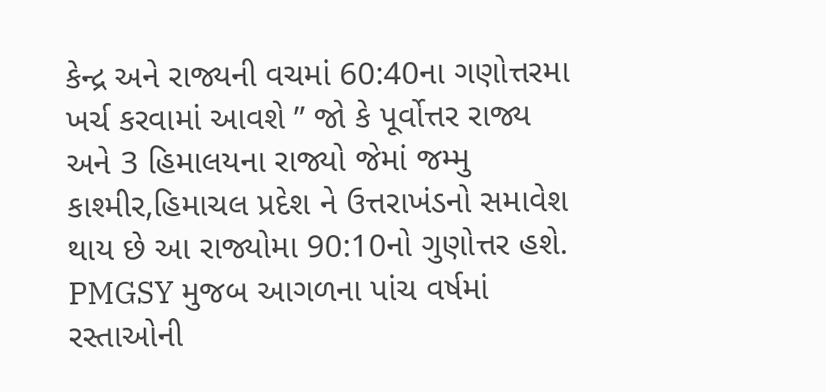કેન્દ્ર અને રાજ્યની વચમાં 60:40ના ગણોત્તરમા ખર્ચ કરવામાં આવશે ” જો કે પૂર્વોત્તર રાજ્ય અને 3 હિમાલયના રાજ્યો જેમાં જમ્મુ કાશ્મીર,હિમાચલ પ્રદેશ ને ઉત્તરાખંડનો સમાવેશ થાય છે આ રાજ્યોમા 90:10નો ગુણોત્તર હશે.
PMGSY મુજબ આગળના પાંચ વર્ષમાં રસ્તાઓની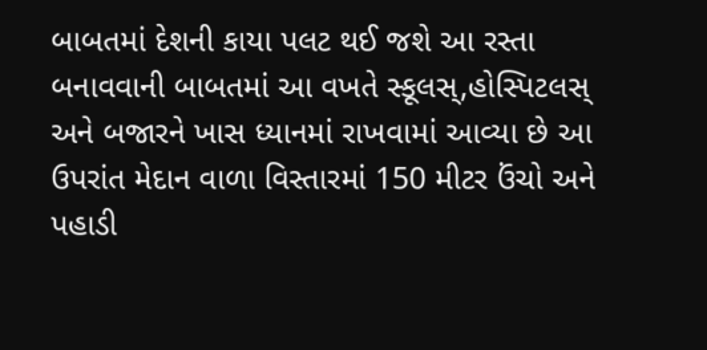બાબતમાં દેશની કાયા પલટ થઈ જશે આ રસ્તા બનાવવાની બાબતમાં આ વખતે સ્કૂલસ્,હોસ્પિટલસ્ અને બજારને ખાસ ધ્યાનમાં રાખવામાં આવ્યા છે આ ઉપરાંત મેદાન વાળા વિસ્તારમાં 150 મીટર ઉંચો અને પહાડી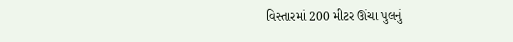વિસ્તારમાં 200 મીટર ઊંચા પુલનું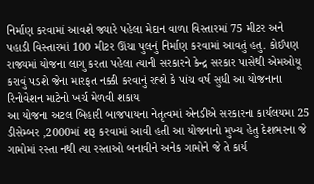નિર્માણ કરવામાં આવશે જ્યારે પહેલા મેદાન વાળા વિસ્તારમાં 75 મીટર અને પહાડી વિસ્તારમાં 100 મીટર ઊંચા પુલનું નિર્માણ કરવામાં આવતું હતુ. કોઈપણ રાજ્યમાં યોજના લાગુ કરતા પહેલા ત્યાની સરકારને કેન્દ્ર સરકાર પાસેથી એમઓયૂ કરાવું પડશે જેના મારફત નક્કી કરવાનું રહ્શે કે પાંચ વર્ષ સુધી આ યોજનાના રિનોવેશન માટેનો ખર્ચ મેળવી શકાય
આ યોજના અટલ બિહારી બાજપાયના નેતૃત્વમાં એનડીએ સરકારના કાર્યલયમા 25 ડીસેમ્બર ,2000માં શરૂ કરવામાં આવી હતી આ યોજનાનો મુખ્ય હેતુ દેશભરના જે ગામોમાં રસ્તા નથી ત્યા રસ્તાઓ બનાવીને અનેક ગામોને જે તે કાર્ય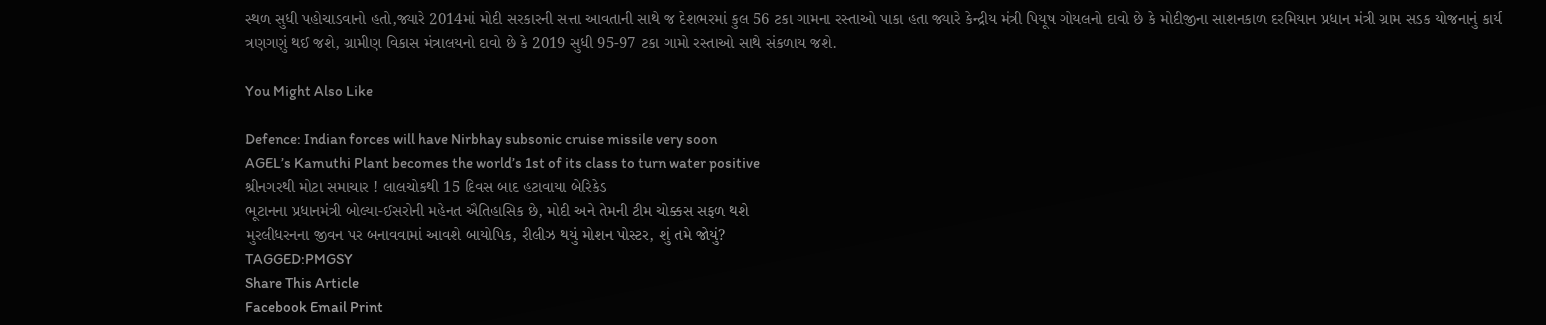સ્થળ સુધી પહોચાડવાનો હતો,જ્યારે 2014માં મોદી સરકારની સત્તા આવતાની સાથે જ દેશભરમાં કુલ 56 ટકા ગામના રસ્તાઓ પાકા હતા જ્યારે કેન્દ્રીય મંત્રી પિયૂષ ગોયલનો દાવો છે કે મોદીજીના સાશનકાળ દરમિયાન પ્રધાન મંત્રી ગ્રામ સડક યોજનાનું કાર્ય ત્રણગણું થઈ જશે, ગ્રામીણ વિકાસ મંત્રાલયનો દાવો છે કે 2019 સુધી 95-97 ટકા ગામો રસ્તાઓ સાથે સંકળાય જશે.

You Might Also Like

Defence: Indian forces will have Nirbhay subsonic cruise missile very soon
AGEL’s Kamuthi Plant becomes the world’s 1st of its class to turn water positive
શ્રીનગરથી મોટા સમાચાર ! લાલચોકથી 15 દિવસ બાદ હટાવાયા બેરિકેડ
ભૂટાનના પ્રધાનમંત્રી બોલ્યા-ઈસરોની મહેનત ઐતિહાસિક છે, મોદી અને તેમની ટીમ ચોક્કસ સફળ થશે
મુરલીધરનના જીવન પર બનાવવામાં આવશે બાયોપિક, રીલીઝ થયું મોશન પોસ્ટર, શું તમે જોયું?
TAGGED:PMGSY
Share This Article
Facebook Email Print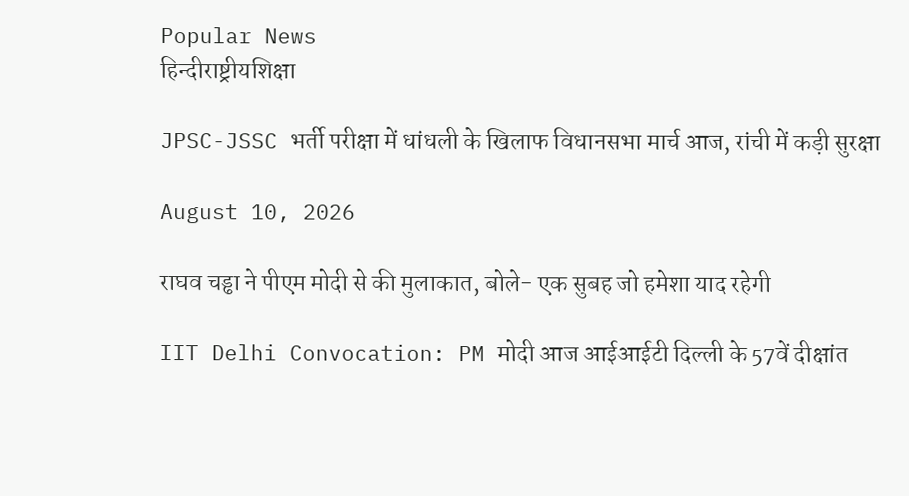Popular News
हिन्दीराष्ट्रीयशिक्षा

JPSC-JSSC भर्ती परीक्षा में धांधली के खिलाफ विधानसभा मार्च आज, रांची में कड़ी सुरक्षा

August 10, 2026

राघव चड्ढा ने पीएम मोदी से की मुलाकात, बोले- एक सुबह जो हमेशा याद रहेगी

IIT Delhi Convocation: PM मोदी आज आईआईटी दिल्ली के 57वें दीक्षांत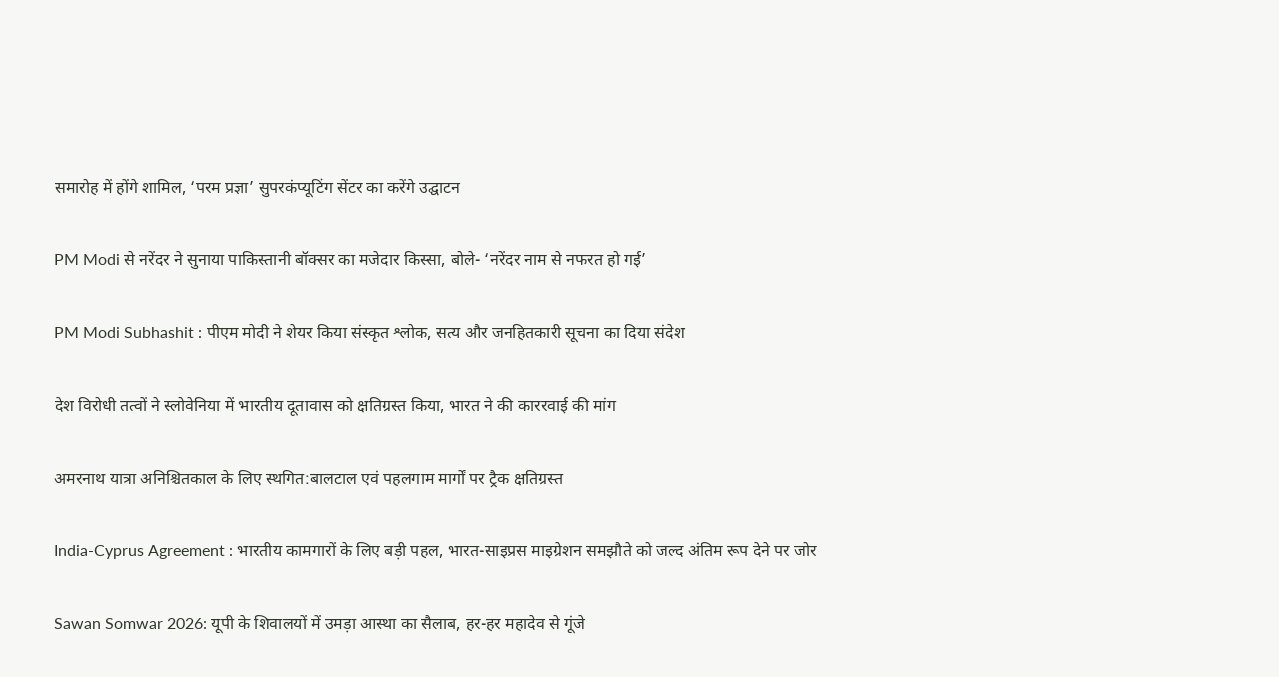समारोह में होंगे शामिल, ‘परम प्रज्ञा’ सुपरकंप्यूटिंग सेंटर का करेंगे उद्घाटन

PM Modi से नरेंदर ने सुनाया पाकिस्तानी बॉक्सर का मजेदार किस्सा, बोले- ‘नरेंदर नाम से नफरत हो गई’

PM Modi Subhashit : पीएम मोदी ने शेयर किया संस्कृत श्लोक, सत्य और जनहितकारी सूचना का दिया संदेश

देश विरोधी तत्वों ने स्लोवेनिया में भारतीय दूतावास को क्षतिग्रस्त किया, भारत ने की काररवाई की मांग

अमरनाथ यात्रा अनिश्चितकाल के लिए स्थगित:बालटाल एवं पहलगाम मार्गों पर ट्रैक क्षतिग्रस्त

India-Cyprus Agreement : भारतीय कामगारों के लिए बड़ी पहल, भारत-साइप्रस माइग्रेशन समझौते को जल्द अंतिम रूप देने पर जोर

Sawan Somwar 2026: यूपी के शिवालयों में उमड़ा आस्था का सैलाब, हर-हर महादेव से गूंजे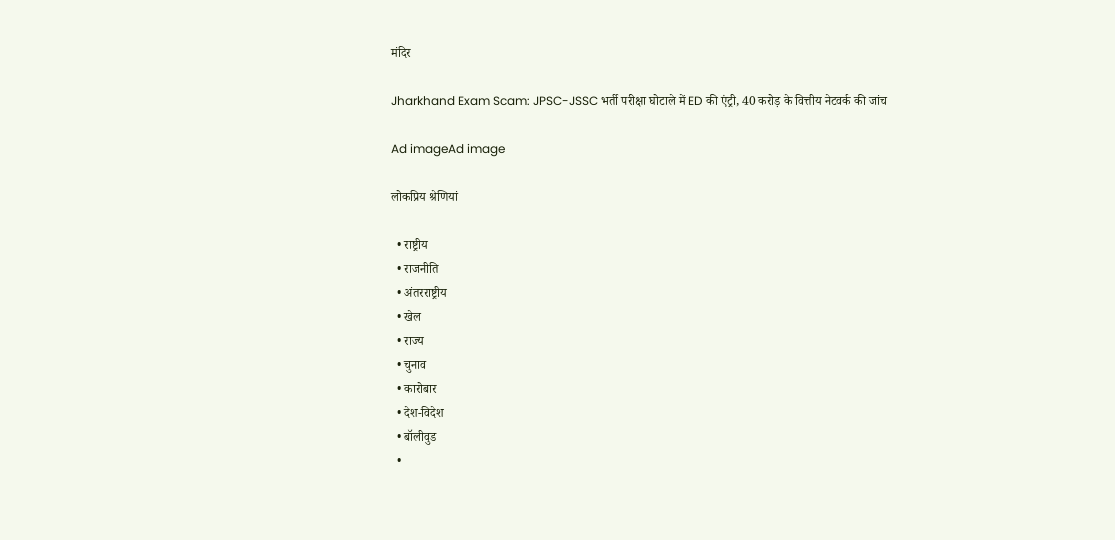मंदिर

Jharkhand Exam Scam: JPSC-JSSC भर्ती परीक्षा घोटाले में ED की एंट्री, 40 करोड़ के वित्तीय नेटवर्क की जांच

Ad imageAd image

लोकप्रिय श्रेणियां

  • राष्ट्रीय
  • राजनीति
  • अंतरराष्ट्रीय
  • खेल
  • राज्य
  • चुनाव
  • कारोबार
  • देश-विदेश
  • बॉलीवुड
  •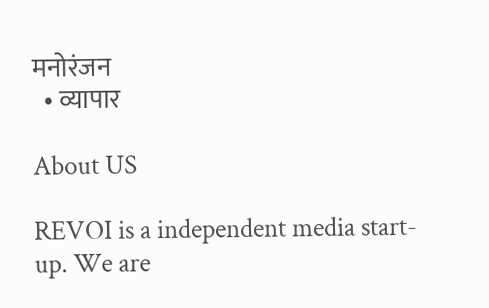मनोरंजन
  • व्यापार

About US

REVOI is a independent media start-up. We are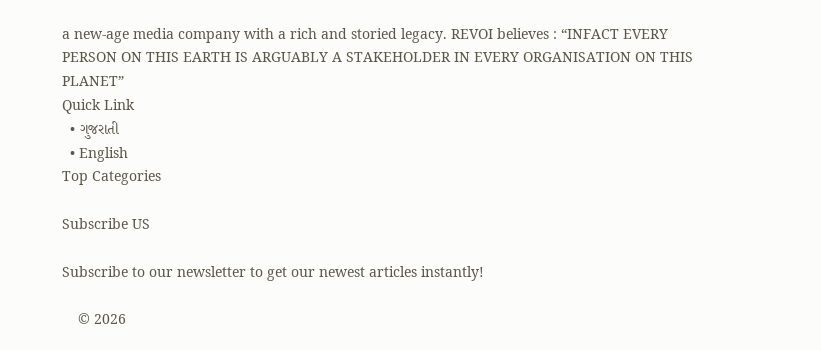a new-age media company with a rich and storied legacy. REVOI believes : “INFACT EVERY PERSON ON THIS EARTH IS ARGUABLY A STAKEHOLDER IN EVERY ORGANISATION ON THIS PLANET”
Quick Link
  • ગુજરાતી
  • English
Top Categories

Subscribe US

Subscribe to our newsletter to get our newest articles instantly!

    © 2026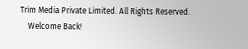Trim Media Private Limited. All Rights Reserved.
    Welcome Back!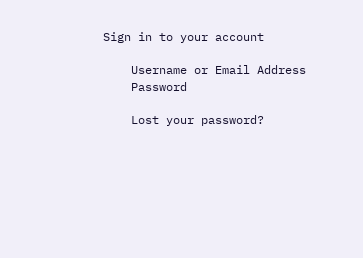Sign in to your account

    Username or Email Address
    Password

    Lost your password?